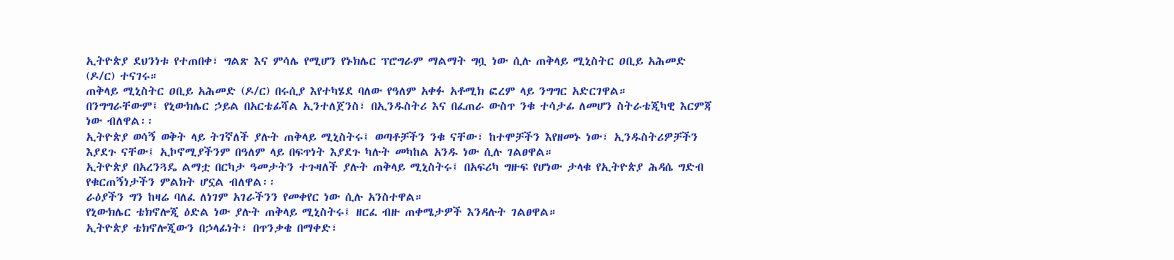ኢትዮጵያ ደህንነቱ የተጠበቀ፣ ግልጽ እና ምሳሌ የሚሆን የኑክሌር ፕሮግራም ማልማት ግቧ ነው ሲሉ ጠቅላይ ሚኒስትር ዐቢይ አሕመድ (ዶ/ር) ተናገሩ።
ጠቅላይ ሚኒስትር ዐቢይ አሕመድ (ዶ/ር) በሩሲያ እየተካሄደ ባለው የዓለም አቀፉ አቶሚክ ፎረም ላይ ንግግር አድርገዋል።
በንግግራቸውም፤ የኒውክሌር ኃይል በአርቴፊሻል ኢንተለጀንስ፣ በኢንዱስትሪ እና በፈጠራ ውስጥ ንቁ ተሳታፊ ለመሆን ስትራቴጂካዊ እርምጃ ነው ብለዋል፡፡
ኢትዮጵያ ወሳኝ ወቅት ላይ ትገኛለች ያሉት ጠቅላይ ሚኒስትሩ፤ ወጣቶቻችን ንቁ ናቸው፣ ከተሞቻችን እየዘመኑ ነው፣ ኢንዱስትሪዎቻችን እያደጉ ናቸው፤ ኢኮኖሚያችንም በዓለም ላይ በፍጥነት እያደጉ ካሉት መካከል አንዱ ነው ሲሉ ገልፀዋል።
ኢትዮጵያ በአረንጓዴ ልማቷ በርካታ ዓመታትን ተጉዛለች ያሉት ጠቅላይ ሚኒስትሩ፤ በአፍሪካ ግዙፍ የሆነው ታላቁ የኢትዮጵያ ሕዳሴ ግድብ የቁርጠኝነታችን ምልክት ሆኗል ብለዋል፡፡
ራዕያችን ግን ከዛሬ ባለፈ ለነገም አገራችንን የመቀየር ነው ሲሉ አንስተዋል።
የኒውክሌር ቴክኖሎጂ ዕድል ነው ያሉት ጠቅላይ ሚኒስትሩ፤ ዘርፈ ብዙ ጠቀሜታዎች እንዳሉት ገልፀዋል።
ኢትዮጵያ ቴክኖሎጂውን በኃላፊነት፣ በጥንቃቄ በማቀድ፣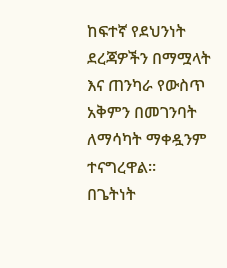ከፍተኛ የደህንነት ደረጃዎችን በማሟላት እና ጠንካራ የውስጥ አቅምን በመገንባት ለማሳካት ማቀዷንም ተናግረዋል።
በጌትነት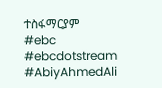ተስፋማርያም
#ebc #ebcdotstream #AbiyAhmedAli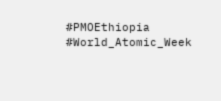#PMOEthiopia #World_Atomic_Week